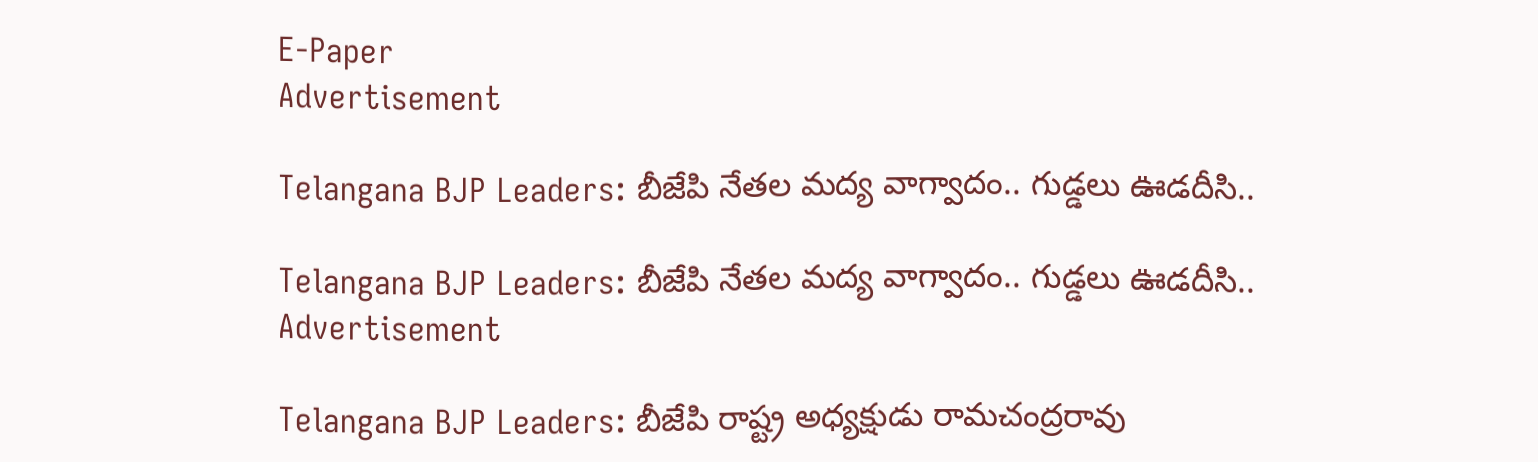E-Paper
Advertisement

Telangana BJP Leaders: బీజేపి నేతల మద్య వాగ్వాదం.. గుడ్డలు ఊడదీసి..

Telangana BJP Leaders: బీజేపి నేతల మద్య వాగ్వాదం.. గుడ్డలు ఊడదీసి..
Advertisement

Telangana BJP Leaders: బీజేపి రాష్ట్ర అధ్యక్షుడు రామచంద్రరావు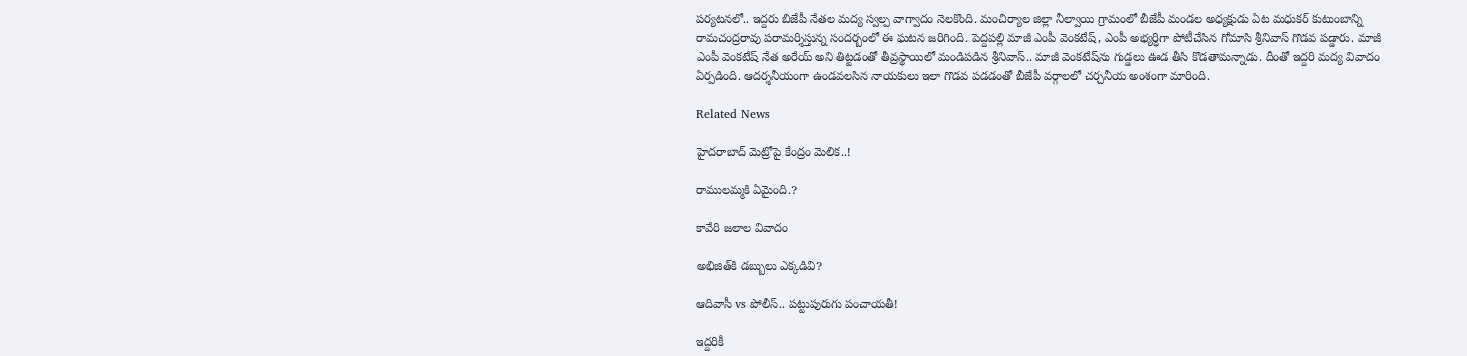పర్యటనలో.. ఇద్దరు బిజేపీ నేతల మద్య స్వల్ప వాగ్వాదం నెలకొంది. మంచిర్యాల జిల్లా నీల్వాయి గ్రామంలో బీజేపీ మండల అధ్యక్షుడు ఏట మధుకర్ కుటుంబాన్ని రామచంద్రరావు పరామర్శిస్తున్న సందర్బంలో ఈ ఘటన జరిగింది. పెద్దపల్లి మాజీ ఎంపీ వెంకటేష్, ఎంపీ అభ్యర్ధిగా పోటీచేసిన గోమాసి శ్రీనివాస్ గొడవ పడ్డారు. మాజీ ఎంపీ వెంకటేష్ నేత అరేయ్ అని తిట్టడంతో తీవ్రస్థాయిలో మండిపడిన శ్రీనివాస్.. మాజీ వెంకటేష్‌ను గుడ్డలు ఊడ తీసి కొడతామన్నాడు. దీంతో ఇద్దరి మద్య వివాదం ఏర్పడింది. ఆదర్శనీయంగా ఉండవలసిన నాయకులు ఇలా గొడవ పడడంతో బీజేపీ వర్గాలలో చర్చనీయ అంశంగా మారింది.

Related News

హైదరాబాద్ మెట్రోపై కేంద్రం మెలిక..!

రాములమ్మకి ఏమైంది.?

కావేరి జలాల వివాదం

అభిజిత్‌కి డబ్బులు ఎక్కడివి?

ఆదివాసీ vs పోలీస్.. పట్టుపురుగు పంచాయతీ!

ఇద్దరికీ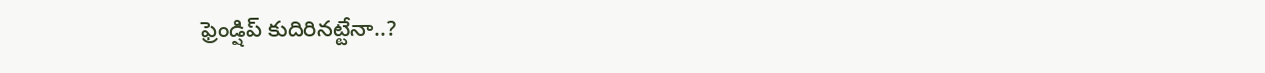ఫ్రెండ్షిప్ కుదిరినట్టేనా..?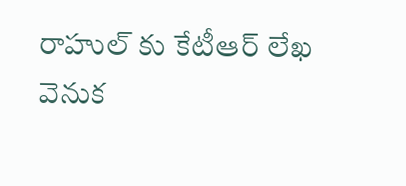రాహుల్ కు కేటీఆర్ లేఖ వెనుక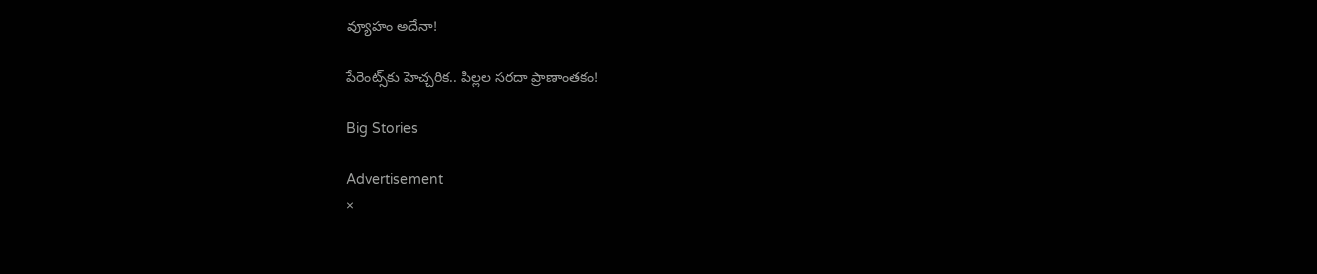వ్యూహం అదేనా!

పేరెంట్స్‌కు హెచ్చరిక.. పిల్లల సరదా ప్రాణాంతకం!

Big Stories

Advertisement
×